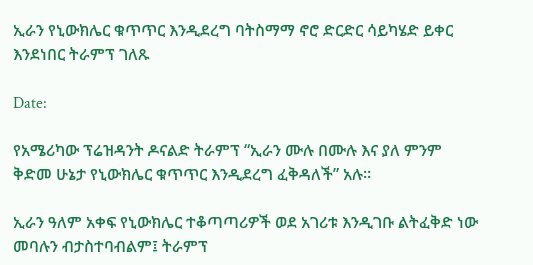ኢራን የኒውክሌር ቁጥጥር እንዲደረግ ባትስማማ ኖሮ ድርድር ሳይካሄድ ይቀር እንደነበር ትራምፕ ገለጹ

Date:

የአሜሪካው ፕሬዝዳንት ዶናልድ ትራምፕ “ኢራን ሙሉ በሙሉ እና ያለ ምንም ቅድመ ሁኔታ የኒውክሌር ቁጥጥር እንዲደረግ ፈቅዳለች” አሉ።

ኢራን ዓለም አቀፍ የኒውክሌር ተቆጣጣሪዎች ወደ አገሪቱ እንዲገቡ ልትፈቅድ ነው መባሉን ብታስተባብልም፤ ትራምፕ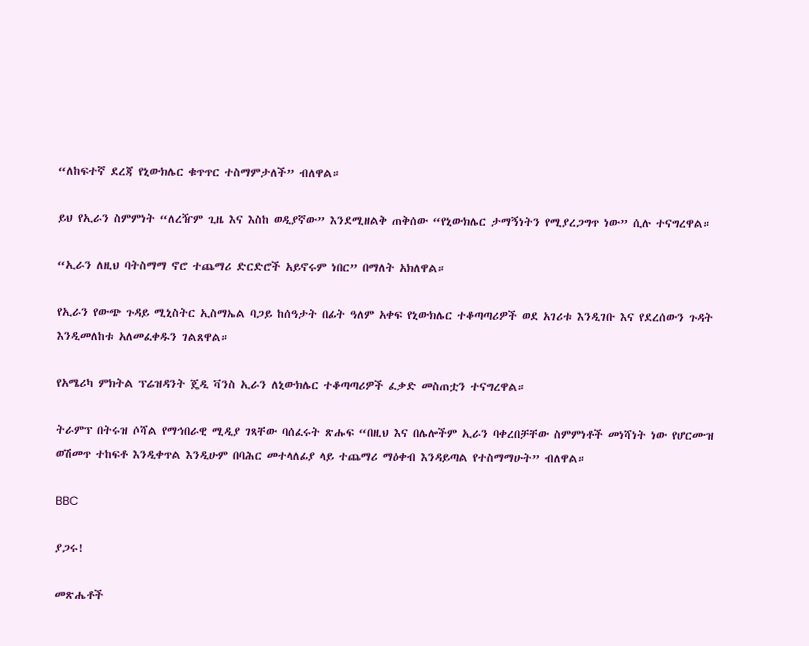“ለከፍተኛ ደረጃ የኒውክሌር ቁጥጥር ተስማምታለች” ብለዋል።

ይህ የኢራን ስምምነት “ለረዥም ጊዜ እና እስከ ወዲያኛው” እንደሚዘልቅ ጠቅሰው “የኒውክሌር ታማኝነትን የሚያረጋግጥ ነው” ሲሉ ተናግረዋል።

“ኢራን ለዚህ ባትስማማ ኖሮ ተጨማሪ ድርድሮች አይኖሩም ነበር” በማለት አክለዋል።

የኢራን የውጭ ጉዳይ ሚኒስትር ኢስማኤል ባጋይ ከሰዓታት በፊት ዓለም አቀፍ የኒውክሌር ተቆጣጣሪዎች ወደ አገሪቱ እንዲገቡ እና የደረሰውን ጉዳት እንዲመለከቱ አለመፈቀዱን ገልጸዋል።

የአሜሪካ ምክትል ፕሬዝዳንት ጄዲ ቫንስ ኢራን ለኒውክሌር ተቆጣጣሪዎች ፈቃድ መስጠቷን ተናግረዋል።

ትራምፕ በትሩዝ ሶሻል የማኅበራዊ ሚዲያ ገጻቸው ባሰፈሩት ጽሑፍ “በዚህ እና በሌሎችም ኢራን ባቀረበቻቸው ስምምነቶች መነሻነት ነው የሆርሙዝ ወሽመጥ ተከፍቶ እንዲቀጥል እንዲሁም በባሕር መተላለፊያ ላይ ተጨማሪ ማዕቀብ እንዳይጣል የተስማማሁት” ብለዋል።

BBC

ያጋሩ!

መጽሔቶች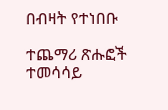በብዛት የተነበቡ

ተጨማሪ ጽሑፎች
ተመሳሳይ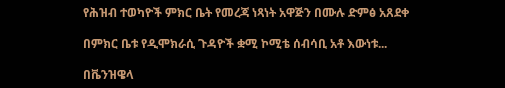የሕዝብ ተወካዮች ምክር ቤት የመረጃ ነጻነት አዋጅን በሙሉ ድምፅ አጸደቀ

በምክር ቤቱ የዲሞክራሲ ጉዳዮች ቋሚ ኮሚቴ ሰብሳቢ አቶ እውነቱ...

በቬንዝዌላ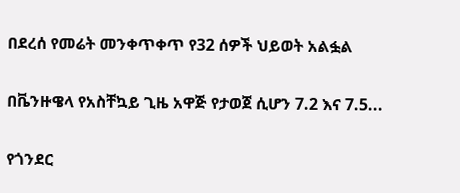በደረሰ የመሬት መንቀጥቀጥ የ32 ሰዎች ህይወት አልፏል

በቬንዙዌላ የአስቸኳይ ጊዜ አዋጅ የታወጀ ሲሆን 7.2 እና 7.5...

የጎንደር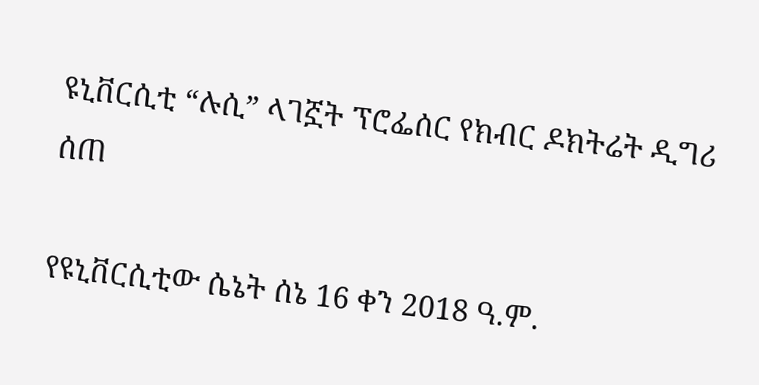ዩኒቨርሲቲ “ሉሲ” ላገኟት ፕሮፌሰር የክብር ዶክትሬት ዲግሪ ሰጠ

የዩኒቨርሲቲው ሴኔት ሰኔ 16 ቀን 2018 ዓ.ም.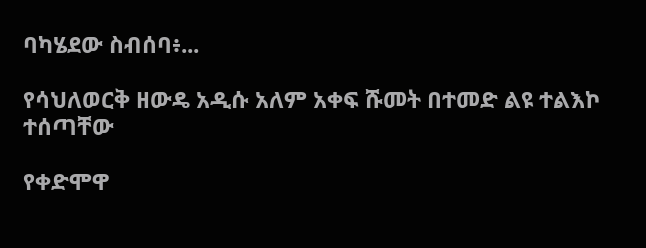ባካሄደው ስብሰባ፥...

የሳህለወርቅ ዘውዴ አዲሱ አለም አቀፍ ሹመት በተመድ ልዩ ተልእኮ ተሰጣቸው

የቀድሞዋ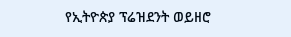የኢትዮጵያ ፕሬዝደንት ወይዘሮ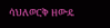ሳህለወርቅ ዘውዴ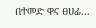በተመድ ዋና ፀሀፊ...